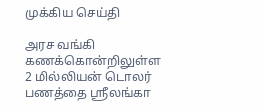முக்கிய செய்தி

அரச வங்கி கணக்கொன்றிலுள்ள 2 மில்லியன் டொலர் பணத்தை ஸ்ரீலங்கா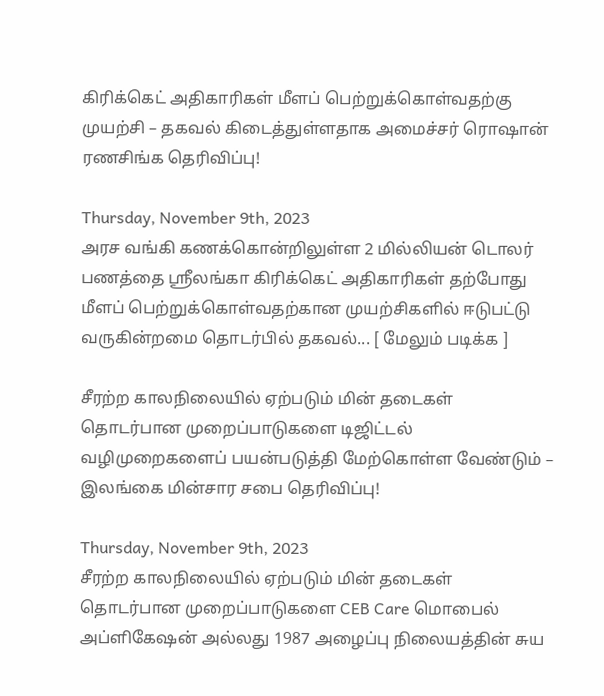கிரிக்கெட் அதிகாரிகள் மீளப் பெற்றுக்கொள்வதற்கு முயற்சி – தகவல் கிடைத்துள்ளதாக அமைச்சர் ரொஷான் ரணசிங்க தெரிவிப்பு!

Thursday, November 9th, 2023
அரச வங்கி கணக்கொன்றிலுள்ள 2 மில்லியன் டொலர் பணத்தை ஸ்ரீலங்கா கிரிக்கெட் அதிகாரிகள் தற்போது மீளப் பெற்றுக்கொள்வதற்கான முயற்சிகளில் ஈடுபட்டு வருகின்றமை தொடர்பில் தகவல்... [ மேலும் படிக்க ]

சீரற்ற காலநிலையில் ஏற்படும் மின் தடைகள் தொடர்பான முறைப்பாடுகளை டிஜிட்டல் வழிமுறைகளைப் பயன்படுத்தி மேற்கொள்ள வேண்டும் – இலங்கை மின்சார சபை தெரிவிப்பு!

Thursday, November 9th, 2023
சீரற்ற காலநிலையில் ஏற்படும் மின் தடைகள் தொடர்பான முறைப்பாடுகளை CEB Care மொபைல் அப்ளிகேஷன் அல்லது 1987 அழைப்பு நிலையத்தின் சுய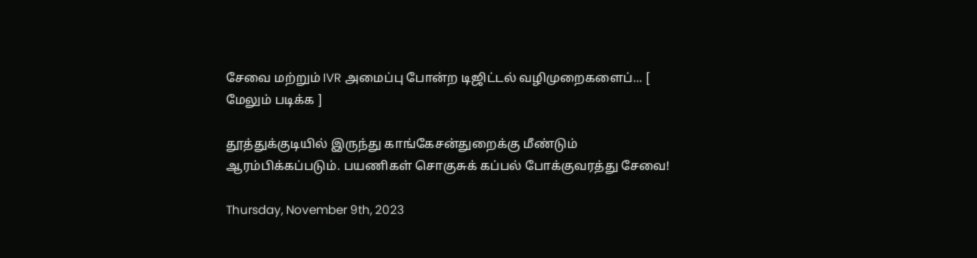சேவை மற்றும் IVR அமைப்பு போன்ற டிஜிட்டல் வழிமுறைகளைப்... [ மேலும் படிக்க ]

தூத்துக்குடியில் இருந்து காங்கேசன்துறைக்கு மீண்டும் ஆரம்பிக்கப்படும். பயணிகள் சொகுசுக் கப்பல் போக்குவரத்து சேவை!

Thursday, November 9th, 2023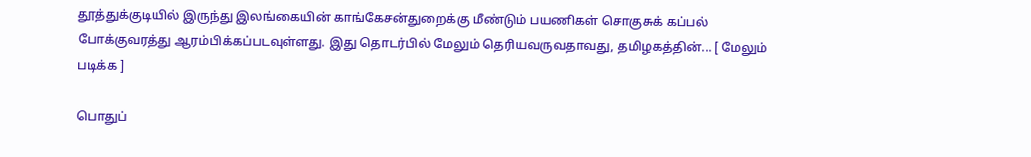தூத்துக்குடியில் இருந்து இலங்கையின் காங்கேசன்துறைக்கு மீண்டும் பயணிகள் சொகுசுக் கப்பல் போக்குவரத்து ஆரம்பிக்கப்படவுள்ளது. இது தொடர்பில் மேலும் தெரியவருவதாவது, தமிழகத்தின்... [ மேலும் படிக்க ]

பொதுப்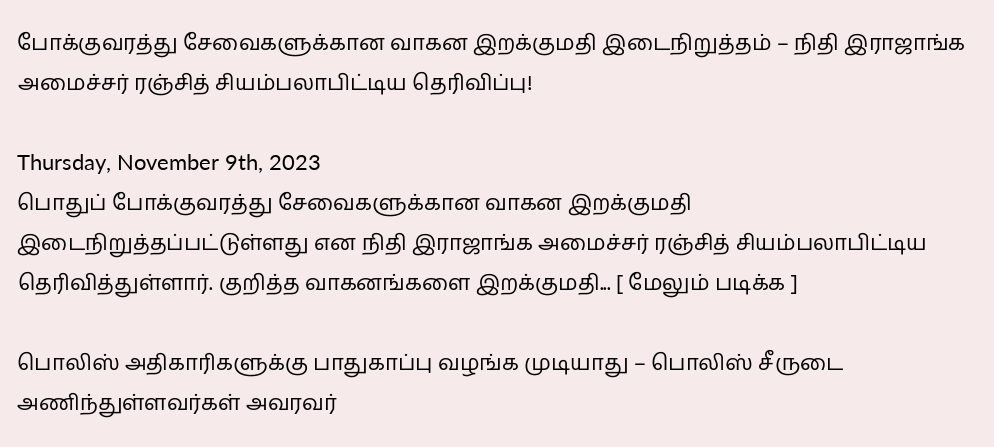போக்குவரத்து சேவைகளுக்கான வாகன இறக்குமதி இடைநிறுத்தம் – நிதி இராஜாங்க அமைச்சர் ரஞ்சித் சியம்பலாபிட்டிய தெரிவிப்பு!

Thursday, November 9th, 2023
பொதுப் போக்குவரத்து சேவைகளுக்கான வாகன இறக்குமதி இடைநிறுத்தப்பட்டுள்ளது என நிதி இராஜாங்க அமைச்சர் ரஞ்சித் சியம்பலாபிட்டிய தெரிவித்துள்ளார். குறித்த வாகனங்களை இறக்குமதி... [ மேலும் படிக்க ]

பொலிஸ் அதிகாரிகளுக்கு பாதுகாப்பு வழங்க முடியாது – பொலிஸ் சீருடை அணிந்துள்ளவர்கள் அவரவர்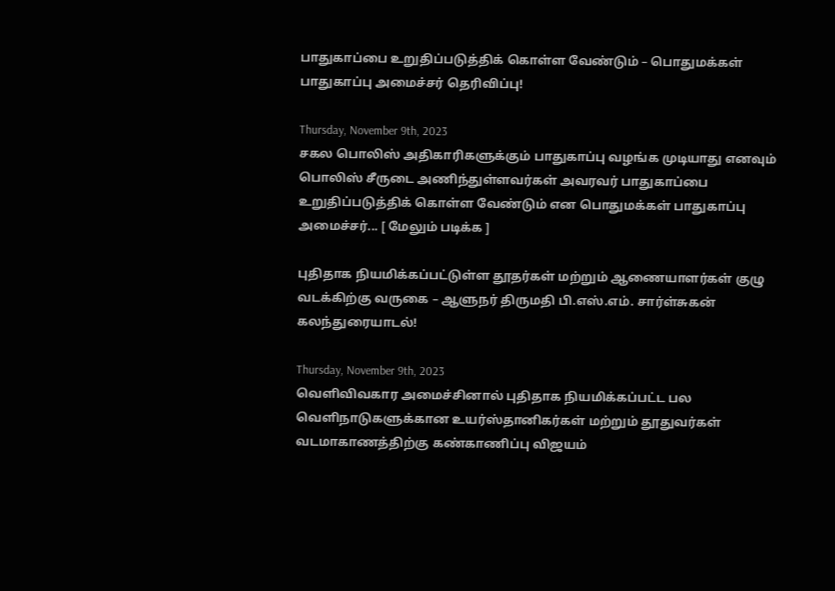பாதுகாப்பை உறுதிப்படுத்திக் கொள்ள வேண்டும் – பொதுமக்கள் பாதுகாப்பு அமைச்சர் தெரிவிப்பு!

Thursday, November 9th, 2023
சகல பொலிஸ் அதிகாரிகளுக்கும் பாதுகாப்பு வழங்க முடியாது எனவும் பொலிஸ் சீருடை அணிந்துள்ளவர்கள் அவரவர் பாதுகாப்பை உறுதிப்படுத்திக் கொள்ள வேண்டும் என பொதுமக்கள் பாதுகாப்பு அமைச்சர்... [ மேலும் படிக்க ]

புதிதாக நியமிக்கப்பட்டுள்ள தூதர்கள் மற்றும் ஆணையாளர்கள் குழு வடக்கிற்கு வருகை – ஆளுநர் திருமதி பி.எஸ்.எம். சார்ள்சுகன் கலந்துரையாடல்!

Thursday, November 9th, 2023
வெளிவிவகார அமைச்சினால் புதிதாக நியமிக்கப்பட்ட பல வெளிநாடுகளுக்கான உயர்ஸ்தானிகர்கள் மற்றும் தூதுவர்கள் வடமாகாணத்திற்கு கண்காணிப்பு விஜயம்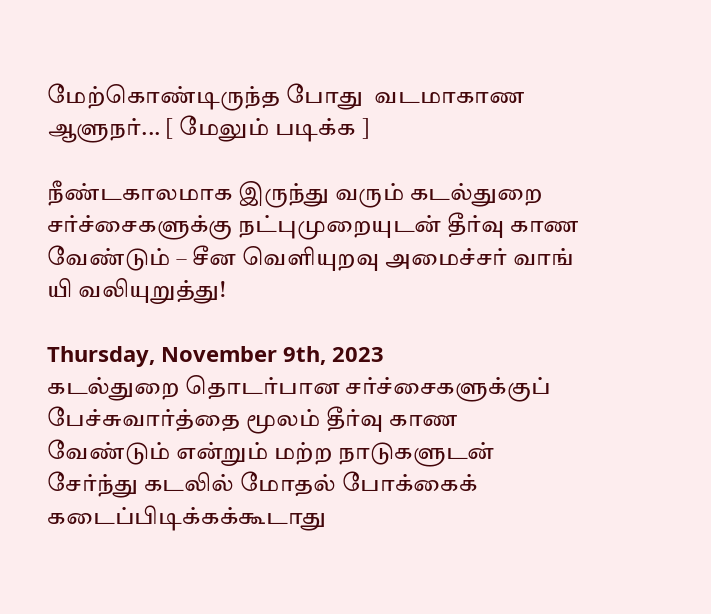மேற்கொண்டிருந்த போது  வடமாகாண ஆளுநர்... [ மேலும் படிக்க ]

நீண்டகாலமாக இருந்து வரும் கடல்துறை சர்ச்சைகளுக்கு நட்புமுறையுடன் தீர்வு காண வேண்டும் – சீன வெளியுறவு அமைச்சர் வாங் யி வலியுறுத்து!

Thursday, November 9th, 2023
கடல்துறை தொடர்பான சர்ச்சைகளுக்குப் பேச்சுவார்த்தை மூலம் தீர்வு காண வேண்டும் என்றும் மற்ற நாடுகளுடன் சேர்ந்து கடலில் மோதல் போக்கைக் கடைப்பிடிக்கக்கூடாது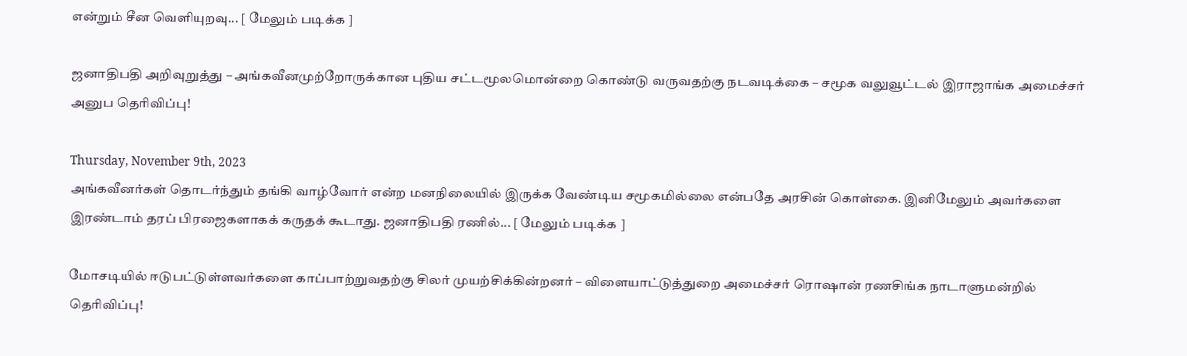என்றும் சீன வெளியுறவு... [ மேலும் படிக்க ]

ஜனாதிபதி அறிவுறுத்து – அங்கவீனமுற்றோருக்கான புதிய சட்டமூலமொன்றை கொண்டு வருவதற்கு நடவடிக்கை – சமூக வலுவூட்டல் இராஜாங்க அமைச்சர் அனுப தெரிவிப்பு!

Thursday, November 9th, 2023
அங்கவீனர்கள் தொடர்ந்தும் தங்கி வாழ்வோர் என்ற மனநிலையில் இருக்க வேண்டிய சமூகமில்லை என்பதே அரசின் கொள்கை. இனிமேலும் அவர்களை இரண்டாம் தரப் பிரஜைகளாகக் கருதக் கூடாது. ஜனாதிபதி ரணில்... [ மேலும் படிக்க ]

மோசடியில் ஈடுபட்டுள்ளவர்களை காப்பாற்றுவதற்கு சிலர் முயற்சிக்கின்றனர் – விளையாட்டுத்துறை அமைச்சர் ரொஷான் ரணசிங்க நாடாளுமன்றில் தெரிவிப்பு!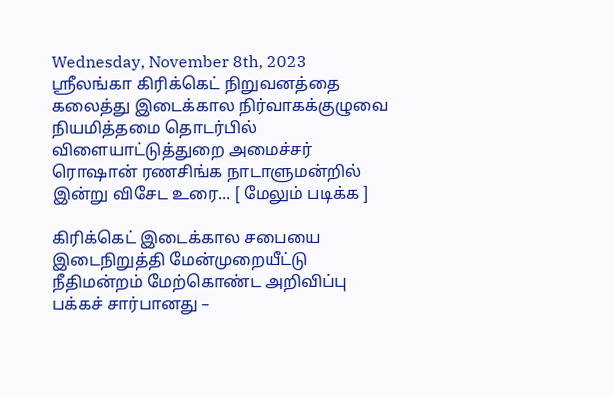Wednesday, November 8th, 2023
ஸ்ரீலங்கா கிரிக்கெட் நிறுவனத்தை கலைத்து இடைக்கால நிர்வாகக்குழுவை நியமித்தமை தொடர்பில் விளையாட்டுத்துறை அமைச்சர் ரொஷான் ரணசிங்க நாடாளுமன்றில் இன்று விசேட உரை... [ மேலும் படிக்க ]

கிரிக்கெட் இடைக்கால சபையை இடைநிறுத்தி மேன்முறையீட்டு நீதிமன்றம் மேற்கொண்ட அறிவிப்பு பக்கச் சார்பானது –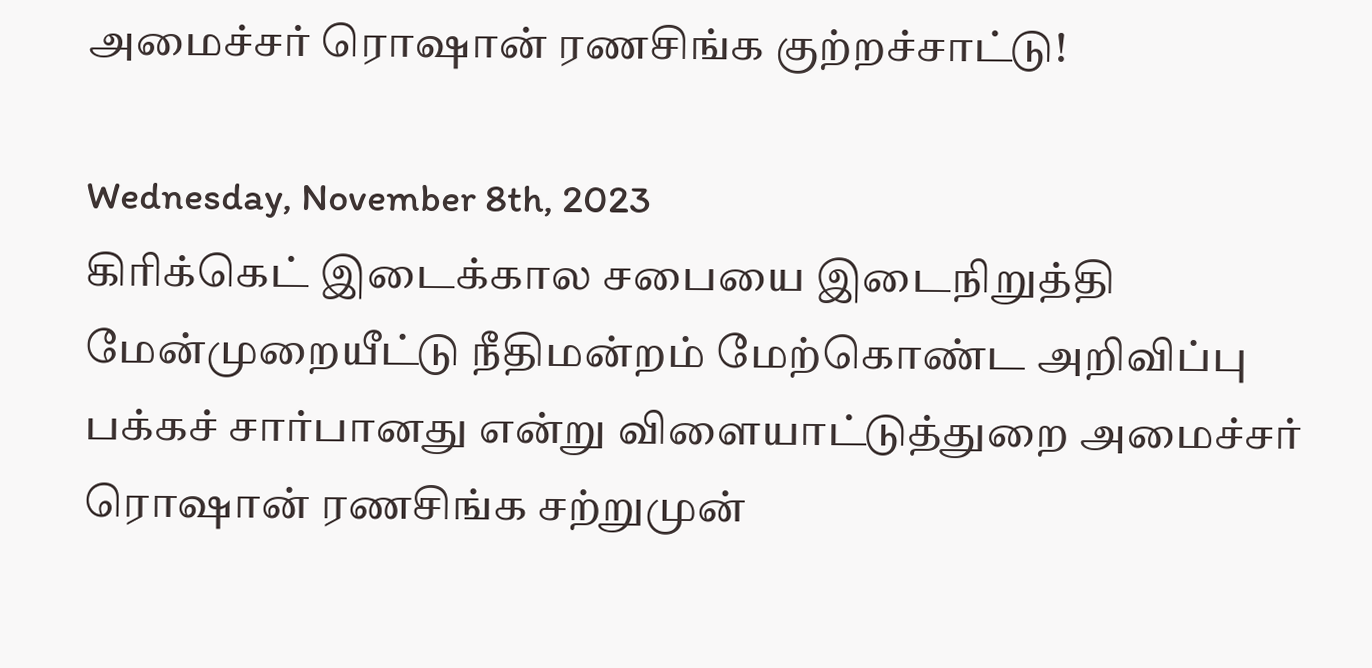அமைச்சர் ரொஷான் ரணசிங்க குற்றச்சாட்டு!

Wednesday, November 8th, 2023
கிரிக்கெட் இடைக்கால சபையை இடைநிறுத்தி மேன்முறையீட்டு நீதிமன்றம் மேற்கொண்ட அறிவிப்பு பக்கச் சார்பானது என்று விளையாட்டுத்துறை அமைச்சர் ரொஷான் ரணசிங்க சற்றுமுன்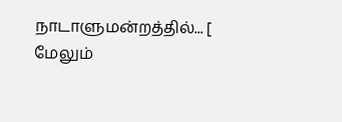நாடாளுமன்றத்தில்... [ மேலும்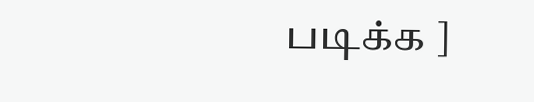படிக்க ]